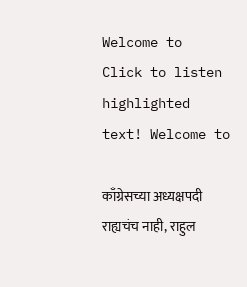Welcome to   Click to listen highlighted text! Welcome to

काँग्रेसच्या अध्यक्षपदी राह्यचंच नाही, राहुल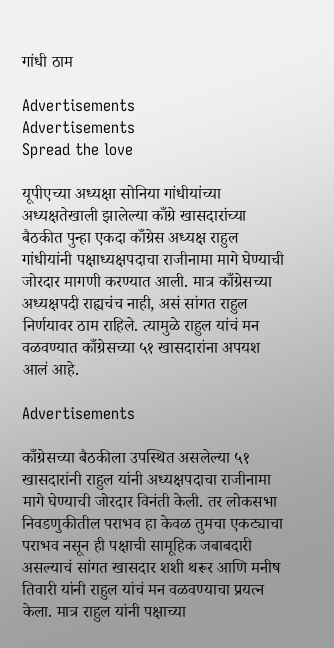गांधी ठाम

Advertisements
Advertisements
Spread the love

यूपीएच्या अध्यक्षा सोनिया गांधीयांच्या अध्यक्षतेखाली झालेल्या काँग्रे खासदारांच्या बैठकीत पुन्हा एकदा काँग्रेस अध्यक्ष राहुल गांधीयांनी पक्षाध्यक्षपदाचा राजीनामा मागे घेण्याची जोरदार मागणी करण्यात आली. मात्र काँग्रेसच्या अध्यक्षपदी राह्यचंच नाही, असं सांगत राहुल निर्णयावर ठाम राहिले. त्यामुळे राहुल यांचं मन वळवण्यात काँग्रेसच्या ५१ खासदारांना अपयश आलं आहे.

Advertisements

काँग्रेसच्या बैठकीला उपस्थित असलेल्या ५१ खासदारांनी राहुल यांनी अध्यक्षपदाचा राजीनामा मागे घेण्याची जोरदार विनंती केली. तर लोकसभा निवडणुकीतील पराभव हा केवळ तुमचा एकट्याचा पराभव नसून ही पक्षाची सामूहिक जबाबदारी असल्याचं सांगत खासदार शशी थरूर आणि मनीष तिवारी यांनी राहुल यांचं मन वळवण्याचा प्रयत्न केला. मात्र राहुल यांनी पक्षाच्या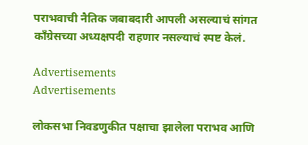पराभवाची नैतिक जबाबदारी आपली असल्याचं सांगत काँग्रेसच्या अध्यक्षपदी राहणार नसल्याचं स्पष्ट केलं.

Advertisements
Advertisements

लोकसभा निवडणुकीत पक्षाचा झालेला पराभव आणि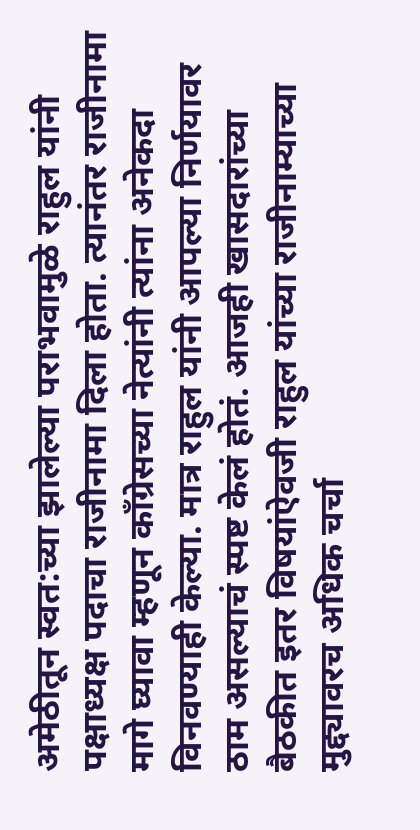अमेठीतून स्वत:च्या झालेल्या पराभवामुळे राहुल यांनी पक्षाध्यक्ष पदाचा राजीनामा दिला होता. त्यानंतर राजीनामा मागे घ्यावा म्हणून काँग्रेसच्या नेत्यांनी त्यांना अनेकदा विनवण्याही केल्या. मात्र राहुल यांनी आपल्या निर्णयावर ठाम असल्याचं स्पष्ट केलं होतं. आजही खासदारांच्या बैठकीत इतर विषयांऐवजी राहुल यांच्या राजीनाम्याच्या मुद्द्यावरच अधिक चर्चा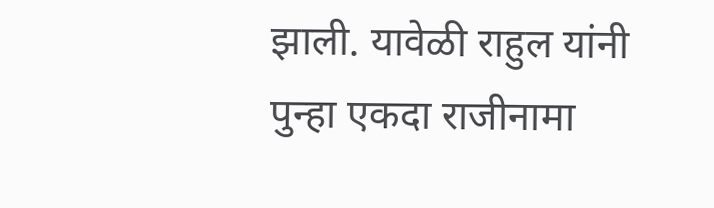झाली. यावेळी राहुल यांनी पुन्हा एकदा राजीनामा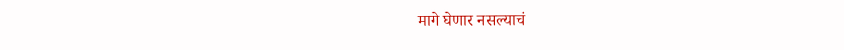मागे घेणार नसल्याचं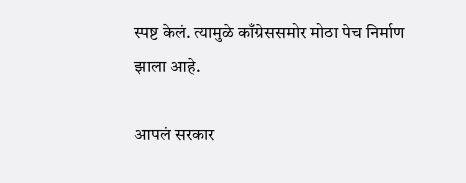स्पष्ट केलं. त्यामुळे काँग्रेससमोर मोठा पेच निर्माण झाला आहे.

आपलं सरकार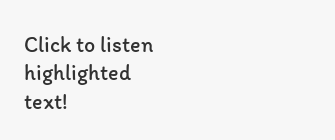Click to listen highlighted text!